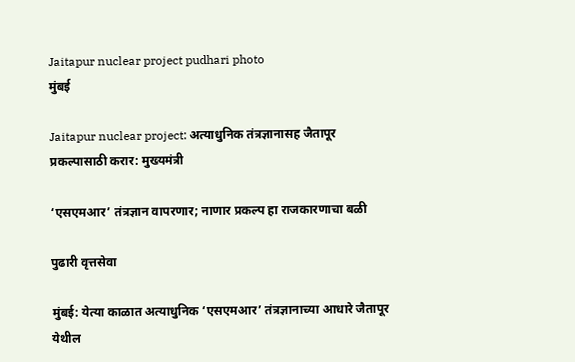Jaitapur nuclear project pudhari photo
मुंबई

Jaitapur nuclear project: अत्याधुनिक तंत्रज्ञानासह जैतापूर प्रकल्पासाठी करार: मुख्यमंत्री

‘एसएमआर‌’ तंत्रज्ञान वापरणार; नाणार प्रकल्प हा राजकारणाचा बळी

पुढारी वृत्तसेवा

मुंबई: येत्या काळात अत्याधुनिक ‌‘एसएमआर‌’ तंत्रज्ञानाच्या आधारे जैतापूर येथील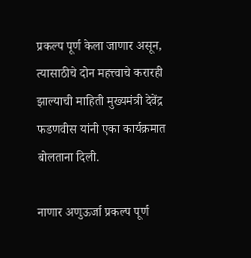प्रकल्प पूर्ण केला जाणार असून, त्यासाठीचे दोन महत्त्वाचे करारही झाल्याची माहिती मुख्यमंत्री देवेंद्र फडणवीस यांनी एका कार्यक्रमात बोलताना दिली.

नाणार अणुऊर्जा प्रकल्प पूर्ण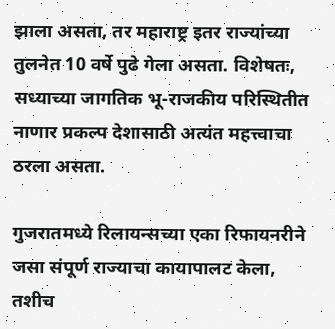झाला असता, तर महाराष्ट्र इतर राज्यांच्या तुलनेत 10 वर्षे पुढे गेला असता. विशेषतः, सध्याच्या जागतिक भू-राजकीय परिस्थितीत नाणार प्रकल्प देशासाठी अत्यंत महत्त्वाचा ठरला असता.

गुजरातमध्ये रिलायन्सच्या एका रिफायनरीने जसा संपूर्ण राज्याचा कायापालट केला, तशीच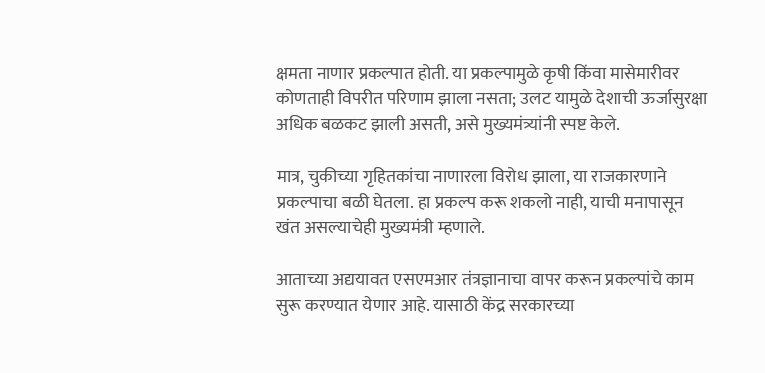क्षमता नाणार प्रकल्पात होती. या प्रकल्पामुळे कृषी किंवा मासेमारीवर कोणताही विपरीत परिणाम झाला नसता; उलट यामुळे देशाची ऊर्जासुरक्षा अधिक बळकट झाली असती, असे मुख्यमंत्र्यांनी स्पष्ट केले.

मात्र, चुकीच्या गृहितकांचा नाणारला विरोध झाला, या राजकारणाने प्रकल्पाचा बळी घेतला. हा प्रकल्प करू शकलो नाही, याची मनापासून खंत असल्याचेही मुख्यमंत्री म्हणाले.

आताच्या अद्ययावत एसएमआर तंत्रज्ञानाचा वापर करून प्रकल्पांचे काम सुरू करण्यात येणार आहे. यासाठी केंद्र सरकारच्या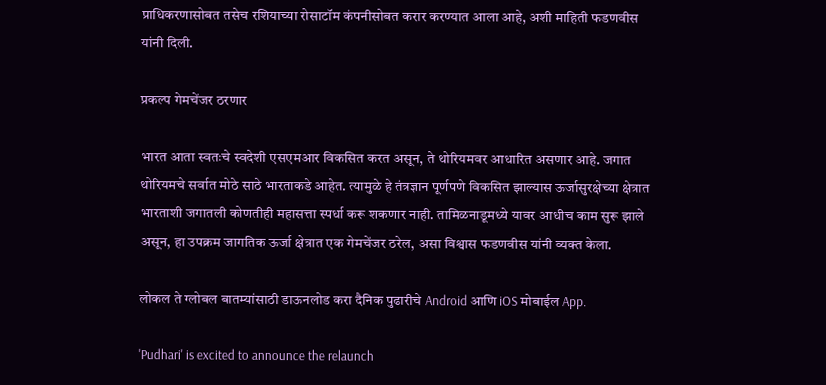प्राधिकरणासोबत तसेच रशियाच्या रोसाटॉम कंपनीसोबत करार करण्यात आला आहे, अशी माहिती फडणवीस यांनी दिली.

प्रकल्प गेमचेंजर ठरणार

भारत आता स्वतःचे स्वदेशी एसएमआर विकसित करत असून, ते थोरियमवर आधारित असणार आहे. जगात थोरियमचे सर्वात मोठे साठे भारताकडे आहेत. त्यामुळे हे तंत्रज्ञान पूर्णपणे विकसित झाल्यास ऊर्जासुरक्षेच्या क्षेत्रात भारताशी जगातली कोणतीही महासत्ता स्पर्धा करू शकणार नाही. तामिळनाडूमध्ये यावर आधीच काम सुरू झाले असून, हा उपक्रम जागतिक ऊर्जा क्षेत्रात एक गेमचेंजर ठरेल, असा विश्वास फडणवीस यांनी व्यक्त केला.

लोकल ते ग्लोबल बातम्यांसाठी डाऊनलोड करा दैनिक पुढारीचे Android आणि iOS मोबाईल App.

'Pudhari' is excited to announce the relaunch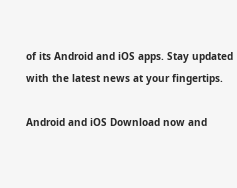of its Android and iOS apps. Stay updated with the latest news at your fingertips.

Android and iOS Download now and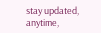stay updated, anytime,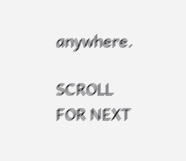anywhere.

SCROLL FOR NEXT